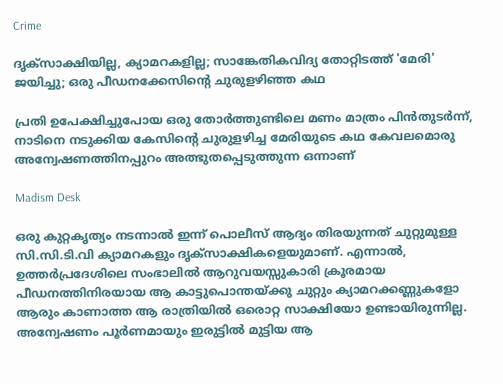Crime

ദൃക്‌സാക്ഷിയില്ല, ക്യാമറകളില്ല; സാങ്കേതികവിദ്യ തോറ്റിടത്ത് 'മേരി' ജയിച്ചു; ഒരു പീഡനക്കേസിന്റെ ചുരുളഴിഞ്ഞ കഥ

പ്രതി ഉപേക്ഷിച്ചുപോയ ഒരു തോര്‍ത്തുണ്ടിലെ മണം മാത്രം പിന്‍തുടര്‍ന്ന്, നാടിനെ നടുക്കിയ കേസിന്റെ ചുരുളഴിച്ച മേരിയുടെ കഥ കേവലമൊരു അന്വേഷണത്തിനപ്പുറം അത്ഭുതപ്പെടുത്തുന്ന ഒന്നാണ്

Madism Desk

ഒരു കുറ്റകൃത്യം നടന്നാല്‍ ഇന്ന് പൊലീസ് ആദ്യം തിരയുന്നത് ചുറ്റുമുള്ള സി.സി.ടി.വി ക്യാമറകളും ദൃക്സാക്ഷികളെയുമാണ്. എന്നാല്‍, ഉത്തര്‍പ്രദേശിലെ സംഭാലില്‍ ആറുവയസ്സുകാരി ക്രൂരമായ പീഡനത്തിനിരയായ ആ കാട്ടുപൊന്തയ്ക്കു ചുറ്റും ക്യാമറക്കണ്ണുകളോ ആരും കാണാത്ത ആ രാത്രിയില്‍ ഒരൊറ്റ സാക്ഷിയോ ഉണ്ടായിരുന്നില്ല. അന്വേഷണം പൂര്‍ണമായും ഇരുട്ടില്‍ മുട്ടിയ ആ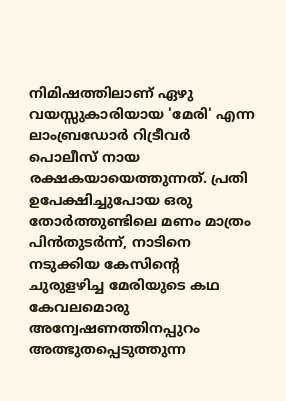നിമിഷത്തിലാണ് ഏഴു വയസ്സുകാരിയായ 'മേരി' എന്ന ലാംബ്രഡോര്‍ റിട്രീവര്‍ പൊലീസ് നായ രക്ഷകയായെത്തുന്നത്. പ്രതി ഉപേക്ഷിച്ചുപോയ ഒരു തോര്‍ത്തുണ്ടിലെ മണം മാത്രം പിന്‍തുടര്‍ന്ന്, നാടിനെ നടുക്കിയ കേസിന്റെ ചുരുളഴിച്ച മേരിയുടെ കഥ കേവലമൊരു അന്വേഷണത്തിനപ്പുറം അത്ഭുതപ്പെടുത്തുന്ന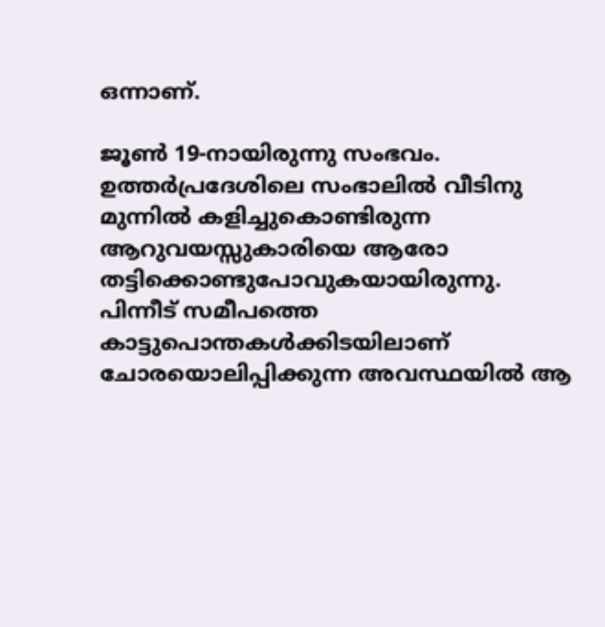ഒന്നാണ്.

ജൂണ്‍ 19-നായിരുന്നു സംഭവം. ഉത്തർപ്രദേശിലെ സംഭാലിൽ വീടിനു മുന്നില്‍ കളിച്ചുകൊണ്ടിരുന്ന ആറുവയസ്സുകാരിയെ ആരോ തട്ടിക്കൊണ്ടുപോവുകയായിരുന്നു. പിന്നീട് സമീപത്തെ കാട്ടുപൊന്തകള്‍ക്കിടയിലാണ് ചോരയൊലിപ്പിക്കുന്ന അവസ്ഥയില്‍ ആ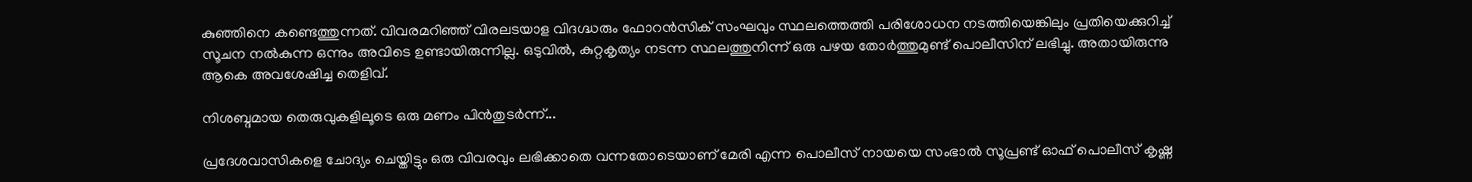കുഞ്ഞിനെ കണ്ടെത്തുന്നത്. വിവരമറിഞ്ഞ് വിരലടയാള വിദഗ്ദ്ധരും ഫോറന്‍സിക് സംഘവും സ്ഥലത്തെത്തി പരിശോധന നടത്തിയെങ്കിലും പ്രതിയെക്കുറിച്ച് സൂചന നല്‍കുന്ന ഒന്നും അവിടെ ഉണ്ടായിരുന്നില്ല. ഒടുവില്‍, കുറ്റകൃത്യം നടന്ന സ്ഥലത്തുനിന്ന് ഒരു പഴയ തോര്‍ത്തുമുണ്ട് പൊലീസിന് ലഭിച്ചു. അതായിരുന്നു ആകെ അവശേഷിച്ച തെളിവ്.

നിശബ്ദമായ തെരുവുകളിലൂടെ ഒരു മണം പിന്‍തുടര്‍ന്ന്...

പ്രദേശവാസികളെ ചോദ്യം ചെയ്തിട്ടും ഒരു വിവരവും ലഭിക്കാതെ വന്നതോടെയാണ് മേരി എന്ന പൊലീസ് നായയെ സംഭാല്‍ സൂപ്രണ്ട് ഓഫ് പൊലീസ് കൃഷ്ണ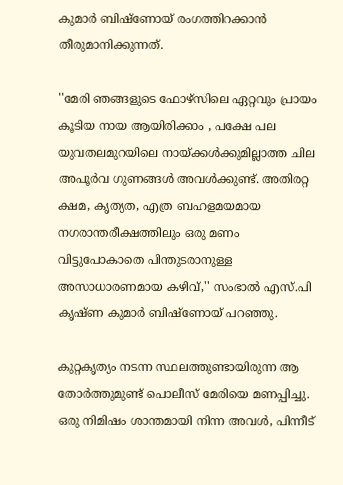കുമാര്‍ ബിഷ്ണോയ് രംഗത്തിറക്കാന്‍ തീരുമാനിക്കുന്നത്.

''മേരി ഞങ്ങളുടെ ഫോഴ്സിലെ ഏറ്റവും പ്രായം കൂടിയ നായ ആയിരിക്കാം , പക്ഷേ പല യുവതലമുറയിലെ നായ്ക്കള്‍ക്കുമില്ലാത്ത ചില അപൂര്‍വ ഗുണങ്ങള്‍ അവള്‍ക്കുണ്ട്. അതിരറ്റ ക്ഷമ, കൃത്യത, എത്ര ബഹളമയമായ നഗരാന്തരീക്ഷത്തിലും ഒരു മണം വിട്ടുപോകാതെ പിന്തുടരാനുള്ള അസാധാരണമായ കഴിവ്,'' സംഭാല്‍ എസ്.പി കൃഷ്ണ കുമാര്‍ ബിഷ്ണോയ് പറഞ്ഞു.

കുറ്റകൃത്യം നടന്ന സ്ഥലത്തുണ്ടായിരുന്ന ആ തോര്‍ത്തുമുണ്ട് പൊലീസ് മേരിയെ മണപ്പിച്ചു. ഒരു നിമിഷം ശാന്തമായി നിന്ന അവള്‍, പിന്നീട്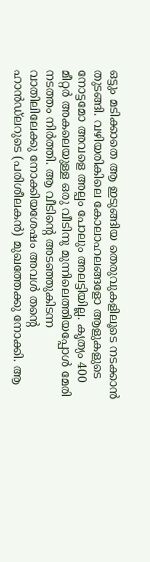ഒട്ടും മടിക്കാതെ ആ ഇടുങ്ങിയ തെരുവുകളിലൂടെ നടക്കാന്‍ തുടങ്ങി. വഴിയരികിലെ കോലാഹലങ്ങളോ ആളുകളുടെ നോട്ടമോ അവളെ അല്പം പോലും അലട്ടിയില്ല. കൃത്യം 400 മീറ്റര്‍ അകലെയുള്ള ഒരു വീടിനു മുന്നിലെത്തിയപ്പോള്‍ മേരി നടത്തം നിര്‍ത്തി. ആ വീടിന്റെ അടഞ്ഞുകിടന്ന വാതിലിലേക്കു നോക്കിയശേഷം അവള്‍ തന്റെ ഹാന്‍ഡ്ലറുടെ (പരിശീലകന്‍) മുഖത്തേക്കു നോക്കി. ആ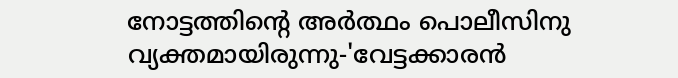നോട്ടത്തിന്റെ അര്‍ത്ഥം പൊലീസിനു വ്യക്തമായിരുന്നു-'വേട്ടക്കാരന്‍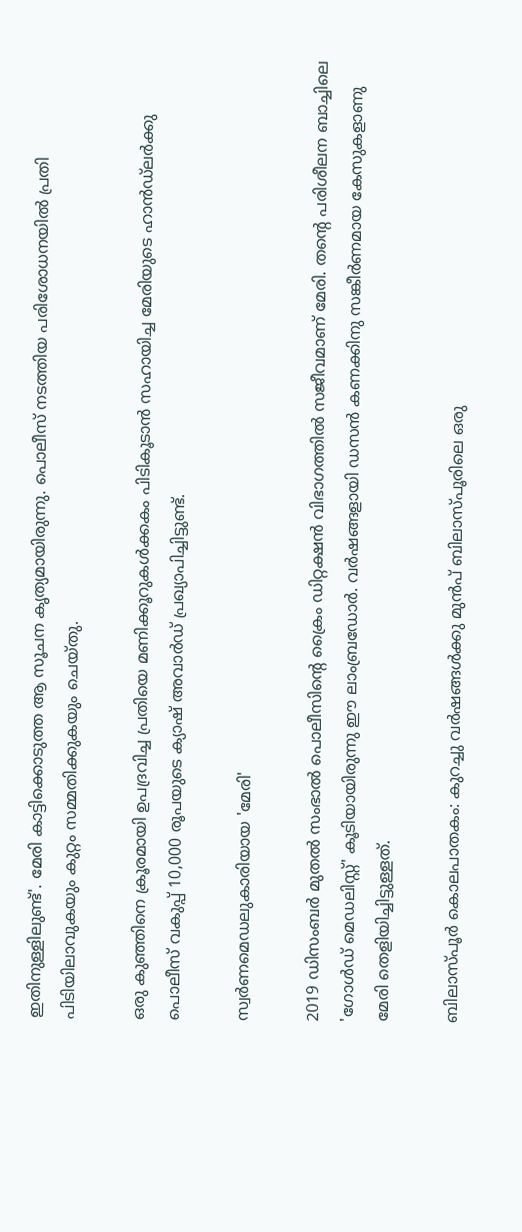ഇതിനുള്ളിലുണ്ട്'. മേരി കാട്ടിക്കൊടുത്ത ആ സൂചന കൃത്യമായിരുന്നു. പൊലീസ് നടത്തിയ പരിശോധനയില്‍ പ്രതി പിടിയിലാവുകയും കുറ്റം സമ്മതിക്കുകയും ചെയ്തു.

ഒരു കുഞ്ഞിനെ ക്രൂരമായി ഉപദ്രവിച്ച പ്രതിയെ മണിക്കൂറുകള്‍ക്കകം പിടികൂടാന്‍ സഹായിച്ച മേരിയുടെ ഹാന്‍ഡ്ലര്‍ക്കു പൊലീസ് വകുപ്പ് 10,000 രൂപയുടെ ക്യാഷ് അവാര്‍ഡ് പ്രഖ്യാപിച്ചിട്ടുണ്ട്.

സ്വര്‍ണമെഡലുകാരിയായ 'മേരി'

2019 ഡിസംബര്‍ മുതല്‍ സംഭാല്‍ പൊലീസിന്റെ ക്രൈം ഡിറ്റക്ഷന്‍ വിഭാഗത്തില്‍ സജീവമാണ് മേരി. തന്റെ പരിശീലന ബാച്ചിലെ 'ഗോള്‍ഡ് മെഡലിസ്റ്റ്' കൂടിയായിരുന്നു ഈ ലാംബ്രഡോര്‍. വര്‍ഷങ്ങളായി ഡസന്‍ കണക്കിനു സങ്കീര്‍ണമായ കേസുകളാണു മേരി തെളിയിച്ചിട്ടുള്ളത്.

ബിലാസ്പൂര്‍ കൊലപാതകം: കുറച്ചു വര്‍ഷങ്ങള്‍ക്കു മുന്‍പ് ബിലാസ്പൂരിലെ ഒരു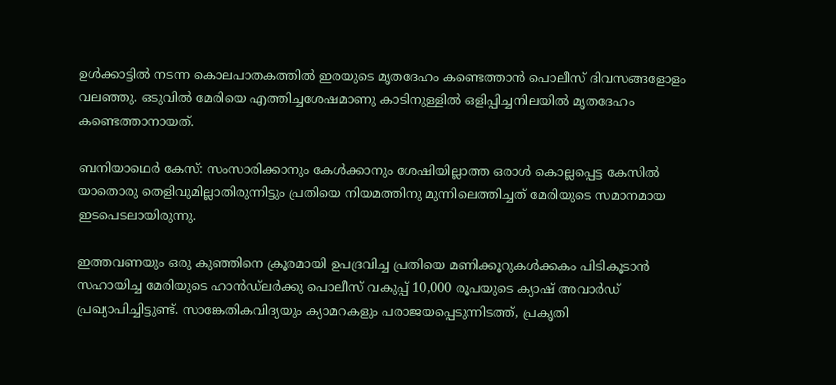ഉള്‍ക്കാട്ടില്‍ നടന്ന കൊലപാതകത്തില്‍ ഇരയുടെ മൃതദേഹം കണ്ടെത്താന്‍ പൊലീസ് ദിവസങ്ങളോളം വലഞ്ഞു. ഒടുവില്‍ മേരിയെ എത്തിച്ചശേഷമാണു കാടിനുള്ളില്‍ ഒളിപ്പിച്ചനിലയില്‍ മൃതദേഹം കണ്ടെത്താനായത്.

ബനിയാഥെര്‍ കേസ്: സംസാരിക്കാനും കേള്‍ക്കാനും ശേഷിയില്ലാത്ത ഒരാള്‍ കൊല്ലപ്പെട്ട കേസില്‍ യാതൊരു തെളിവുമില്ലാതിരുന്നിട്ടും പ്രതിയെ നിയമത്തിനു മുന്നിലെത്തിച്ചത് മേരിയുടെ സമാനമായ ഇടപെടലായിരുന്നു.

ഇത്തവണയും ഒരു കുഞ്ഞിനെ ക്രൂരമായി ഉപദ്രവിച്ച പ്രതിയെ മണിക്കൂറുകള്‍ക്കകം പിടികൂടാന്‍ സഹായിച്ച മേരിയുടെ ഹാന്‍ഡ്ലര്‍ക്കു പൊലീസ് വകുപ്പ് 10,000 രൂപയുടെ ക്യാഷ് അവാര്‍ഡ് പ്രഖ്യാപിച്ചിട്ടുണ്ട്. സാങ്കേതികവിദ്യയും ക്യാമറകളും പരാജയപ്പെടുന്നിടത്ത്, പ്രകൃതി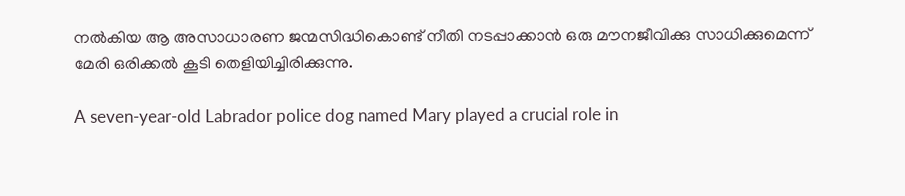നല്‍കിയ ആ അസാധാരണ ജന്മസിദ്ധികൊണ്ട് നീതി നടപ്പാക്കാന്‍ ഒരു മൗനജീവിക്കു സാധിക്കുമെന്ന് മേരി ഒരിക്കല്‍ കൂടി തെളിയിച്ചിരിക്കുന്നു.

A seven-year-old Labrador police dog named Mary played a crucial role in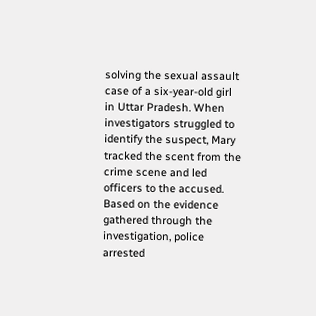solving the sexual assault case of a six-year-old girl in Uttar Pradesh. When investigators struggled to identify the suspect, Mary tracked the scent from the crime scene and led officers to the accused. Based on the evidence gathered through the investigation, police arrested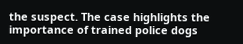the suspect. The case highlights the importance of trained police dogs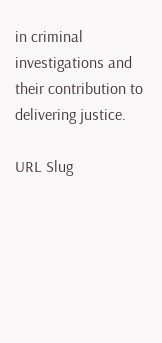in criminal investigations and their contribution to delivering justice.

URL Slug